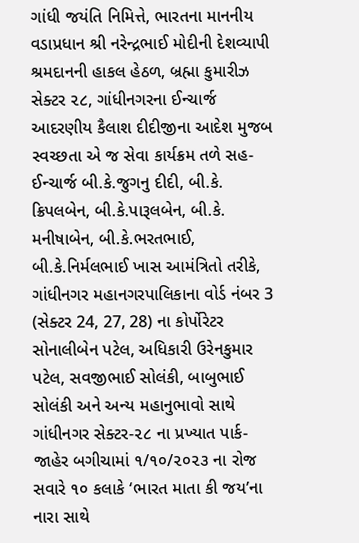ગાંધી જયંતિ નિમિત્તે, ભારતના માનનીય વડાપ્રધાન શ્રી નરેન્દ્રભાઈ મોદીની દેશવ્યાપી શ્રમદાનની હાકલ હેઠળ, બ્રહ્મા કુમારીઝ સેક્ટર ૨૮, ગાંધીનગરના ઈન્ચાર્જ આદરણીય કૈલાશ દીદીજીના આદેશ મુજબ સ્વચ્છતા એ જ સેવા કાર્યક્રમ તળે સહ-ઈન્ચાર્જ બી.કે.જુગનુ દીદી, બી.કે. ક્રિપલબેન, બી.કે.પારૂલબેન, બી.કે. મનીષાબેન, બી.કે.ભરતભાઈ, બી.કે.નિર્મલભાઈ ખાસ આમંત્રિતો તરીકે, ગાંધીનગર મહાનગરપાલિકાના વોર્ડ નંબર 3 (સેક્ટર 24, 27, 28) ના કોર્પોરેટર સોનાલીબેન પટેલ, અધિકારી ઉરેનકુમાર પટેલ, સવજીભાઈ સોલંકી, બાબુભાઈ સોલંકી અને અન્ય મહાનુભાવો સાથે ગાંધીનગર સેક્ટર-૨૮ ના પ્રખ્યાત પાર્ક-જાહેર બગીચામાં ૧/૧૦/૨૦૨૩ ના રોજ સવારે ૧૦ કલાકે ‘ભારત માતા કી જય’ના નારા સાથે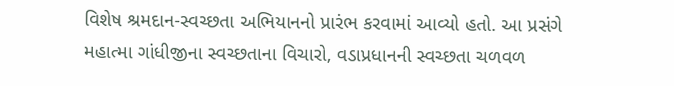વિશેષ શ્રમદાન-સ્વચ્છતા અભિયાનનો પ્રારંભ કરવામાં આવ્યો હતો. આ પ્રસંગે મહાત્મા ગાંધીજીના સ્વચ્છતાના વિચારો, વડાપ્રધાનની સ્વચ્છતા ચળવળ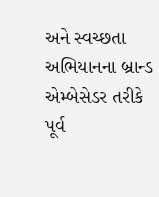અને સ્વચ્છતા અભિયાનના બ્રાન્ડ એમ્બેસેડર તરીકે પૂર્વ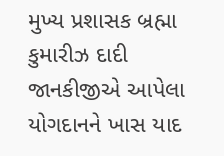મુખ્ય પ્રશાસક બ્રહ્મા કુમારીઝ દાદી જાનકીજીએ આપેલા યોગદાનને ખાસ યાદ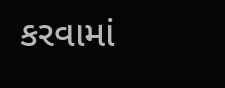કરવામાં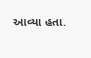આવ્યા હતા.